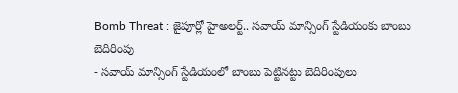Bomb Threat : జైపూర్లో హైఅలర్ట్.. సవాయ్ మాన్సింగ్ స్టేడియంకు బాంబు బెదిరింపు
- సవాయ్ మాన్సింగ్ స్టేడియంలో బాంబు పెట్టినట్టు బెదిరింపులు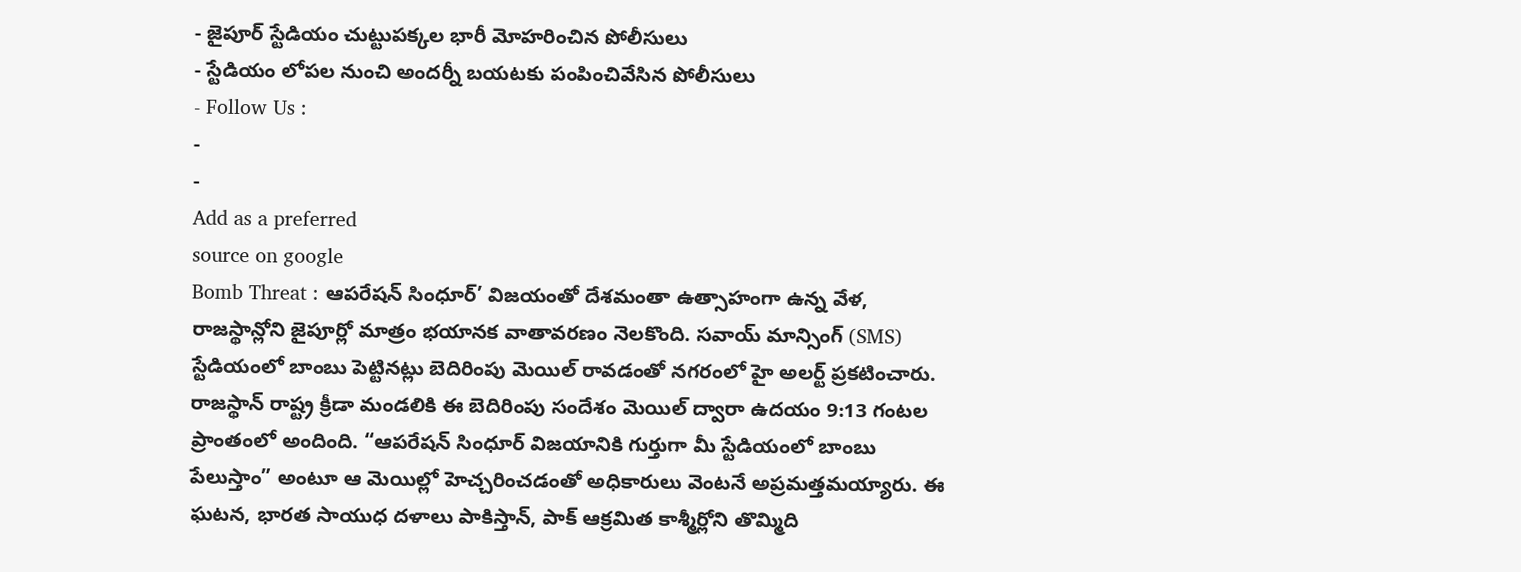- జైపూర్ స్టేడియం చుట్టుపక్కల భారీ మోహరించిన పోలీసులు
- స్టేడియం లోపల నుంచి అందర్నీ బయటకు పంపించివేసిన పోలీసులు
- Follow Us :
-
-
Add as a preferred
source on google
Bomb Threat : ఆపరేషన్ సింధూర్’ విజయంతో దేశమంతా ఉత్సాహంగా ఉన్న వేళ, రాజస్థాన్లోని జైపూర్లో మాత్రం భయానక వాతావరణం నెలకొంది. సవాయ్ మాన్సింగ్ (SMS) స్టేడియంలో బాంబు పెట్టినట్లు బెదిరింపు మెయిల్ రావడంతో నగరంలో హై అలర్ట్ ప్రకటించారు. రాజస్థాన్ రాష్ట్ర క్రీడా మండలికి ఈ బెదిరింపు సందేశం మెయిల్ ద్వారా ఉదయం 9:13 గంటల ప్రాంతంలో అందింది. “ఆపరేషన్ సింధూర్ విజయానికి గుర్తుగా మీ స్టేడియంలో బాంబు పేలుస్తాం” అంటూ ఆ మెయిల్లో హెచ్చరించడంతో అధికారులు వెంటనే అప్రమత్తమయ్యారు. ఈ ఘటన, భారత సాయుధ దళాలు పాకిస్తాన్, పాక్ ఆక్రమిత కాశ్మీర్లోని తొమ్మిది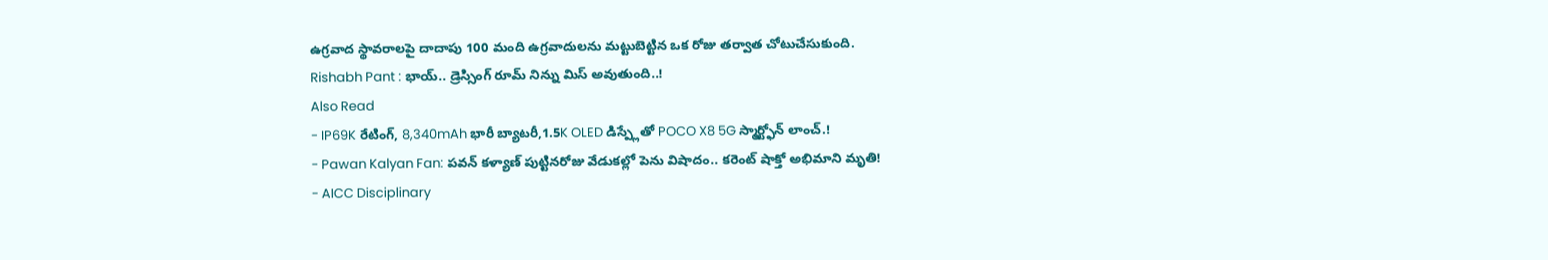ఉగ్రవాద స్థావరాలపై దాదాపు 100 మంది ఉగ్రవాదులను మట్టుబెట్టిన ఒక రోజు తర్వాత చోటుచేసుకుంది.
Rishabh Pant : భాయ్.. డ్రెస్సింగ్ రూమ్ నిన్ను మిస్ అవుతుంది..!
Also Read
- IP69K రేటింగ్, 8,340mAh భారీ బ్యాటరీ,1.5K OLED డిస్ప్లేతో POCO X8 5G స్మార్ట్ఫోన్ లాంచ్.!
- Pawan Kalyan Fan: పవన్ కళ్యాణ్ పుట్టినరోజు వేడుకల్లో పెను విషాదం.. కరెంట్ షాక్తో అభిమాని మృతి!
- AICC Disciplinary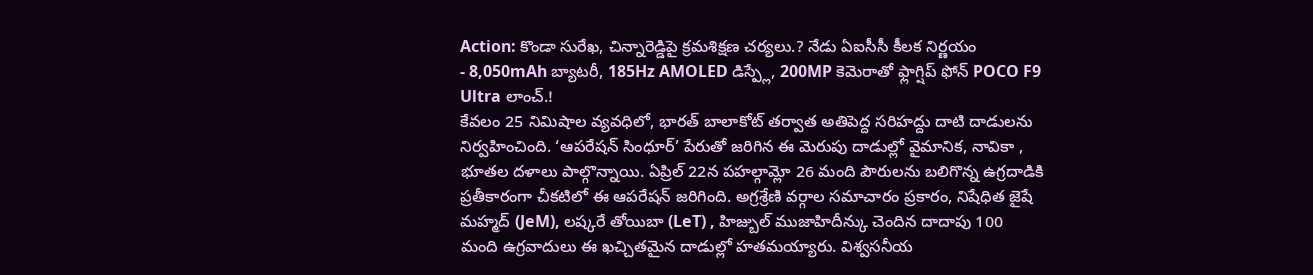Action: కొండా సురేఖ, చిన్నారెడ్డిపై క్రమశిక్షణ చర్యలు.? నేడు ఏఐసీసీ కీలక నిర్ణయం
- 8,050mAh బ్యాటరీ, 185Hz AMOLED డిస్ప్లే, 200MP కెమెరాతో ఫ్లాగ్షిప్ ఫోన్ POCO F9 Ultra లాంచ్.!
కేవలం 25 నిమిషాల వ్యవధిలో, భారత్ బాలాకోట్ తర్వాత అతిపెద్ద సరిహద్దు దాటి దాడులను నిర్వహించింది. ‘ఆపరేషన్ సింధూర్’ పేరుతో జరిగిన ఈ మెరుపు దాడుల్లో వైమానిక, నావికా , భూతల దళాలు పాల్గొన్నాయి. ఏప్రిల్ 22న పహల్గామ్లో 26 మంది పౌరులను బలిగొన్న ఉగ్రదాడికి ప్రతీకారంగా చీకటిలో ఈ ఆపరేషన్ జరిగింది. అగ్రశ్రేణి వర్గాల సమాచారం ప్రకారం, నిషేధిత జైషే మహ్మద్ (JeM), లష్కరే తోయిబా (LeT) , హిజ్బుల్ ముజాహిదీన్కు చెందిన దాదాపు 100 మంది ఉగ్రవాదులు ఈ ఖచ్చితమైన దాడుల్లో హతమయ్యారు. విశ్వసనీయ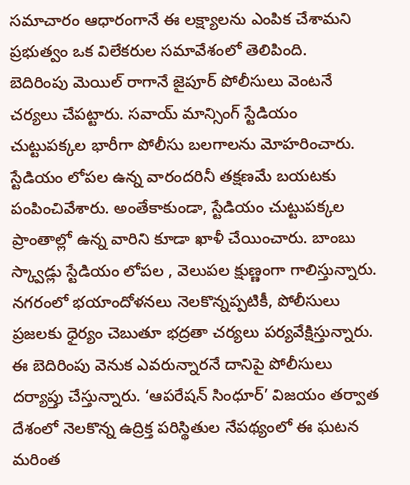సమాచారం ఆధారంగానే ఈ లక్ష్యాలను ఎంపిక చేశామని ప్రభుత్వం ఒక విలేకరుల సమావేశంలో తెలిపింది.
బెదిరింపు మెయిల్ రాగానే జైపూర్ పోలీసులు వెంటనే చర్యలు చేపట్టారు. సవాయ్ మాన్సింగ్ స్టేడియం చుట్టుపక్కల భారీగా పోలీసు బలగాలను మోహరించారు. స్టేడియం లోపల ఉన్న వారందరినీ తక్షణమే బయటకు పంపించివేశారు. అంతేకాకుండా, స్టేడియం చుట్టుపక్కల ప్రాంతాల్లో ఉన్న వారిని కూడా ఖాళీ చేయించారు. బాంబు స్క్వాడ్లు స్టేడియం లోపల , వెలుపల క్షుణ్ణంగా గాలిస్తున్నారు. నగరంలో భయాందోళనలు నెలకొన్నప్పటికీ, పోలీసులు ప్రజలకు ధైర్యం చెబుతూ భద్రతా చర్యలు పర్యవేక్షిస్తున్నారు. ఈ బెదిరింపు వెనుక ఎవరున్నారనే దానిపై పోలీసులు దర్యాప్తు చేస్తున్నారు. ‘ఆపరేషన్ సింధూర్’ విజయం తర్వాత దేశంలో నెలకొన్న ఉద్రిక్త పరిస్థితుల నేపథ్యంలో ఈ ఘటన మరింత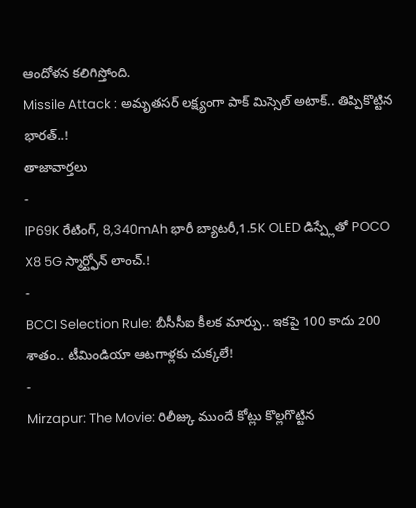ఆందోళన కలిగిస్తోంది.
Missile Attack : అమృతసర్ లక్ష్యంగా పాక్ మిస్సెల్ అటాక్.. తిప్పికొట్టిన భారత్..!
తాజావార్తలు
-
IP69K రేటింగ్, 8,340mAh భారీ బ్యాటరీ,1.5K OLED డిస్ప్లేతో POCO X8 5G స్మార్ట్ఫోన్ లాంచ్.!
-
BCCI Selection Rule: బీసీసీఐ కీలక మార్పు.. ఇకపై 100 కాదు 200 శాతం.. టీమిండియా ఆటగాళ్లకు చుక్కలే!
-
Mirzapur: The Movie: రిలీజ్కు ముందే కోట్లు కొల్లగొట్టిన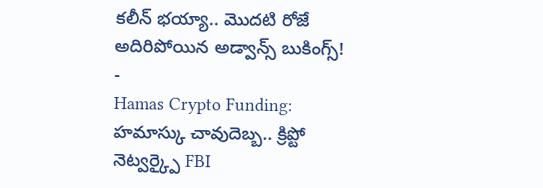కలీన్ భయ్యా.. మొదటి రోజే అదిరిపోయిన అడ్వాన్స్ బుకింగ్స్!
-
Hamas Crypto Funding: హమాస్కు చావుదెబ్బ.. క్రిప్టో నెట్వర్క్పై FBI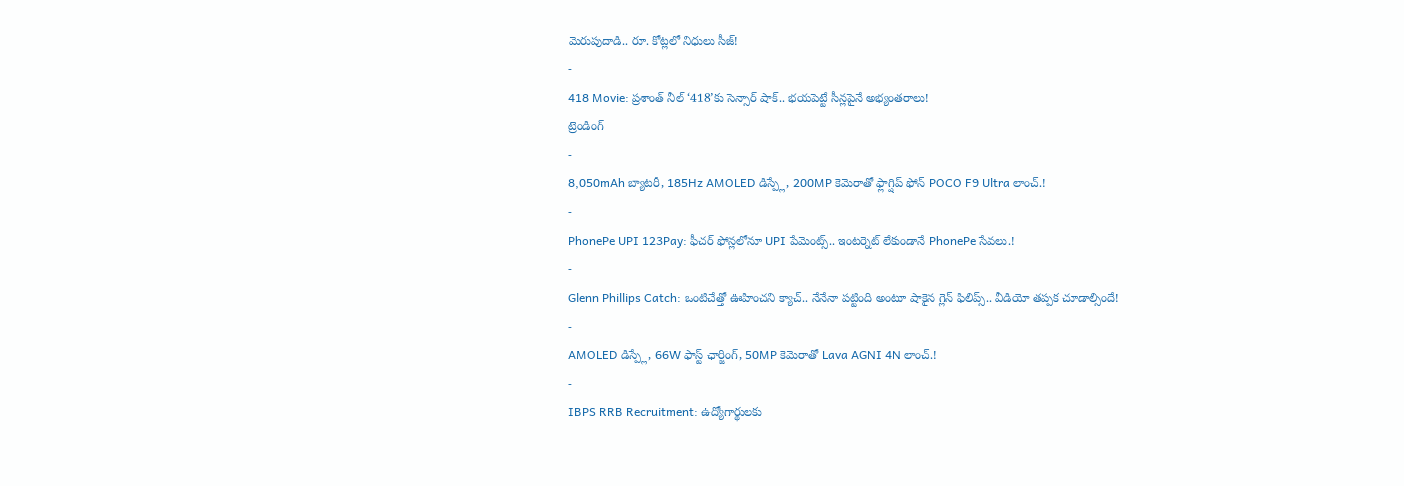మెరుపుదాడి.. రూ. కోట్లలో నిధులు సీజ్!
-
418 Movie: ప్రశాంత్ నీల్ ‘418’కు సెన్సార్ షాక్.. భయపెట్టే సీన్లపైనే అభ్యంతరాలు!
ట్రెండింగ్
-
8,050mAh బ్యాటరీ, 185Hz AMOLED డిస్ప్లే, 200MP కెమెరాతో ఫ్లాగ్షిప్ ఫోన్ POCO F9 Ultra లాంచ్.!
-
PhonePe UPI 123Pay: ఫీచర్ ఫోన్లలోనూ UPI పేమెంట్స్.. ఇంటర్నెట్ లేకుండానే PhonePe సేవలు.!
-
Glenn Phillips Catch: ఒంటిచేత్తో ఊహించని క్యాచ్.. నేనేనా పట్టింది అంటూ షాకైన గ్లెన్ ఫిలిప్స్.. వీడియో తప్పక చూడాల్సిందే!
-
AMOLED డిస్ప్లే, 66W ఫాస్ట్ ఛార్జింగ్, 50MP కెమెరాతో Lava AGNI 4N లాంచ్.!
-
IBPS RRB Recruitment: ఉద్యోగార్థులకు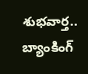శుభవార్త.. బ్యాంకింగ్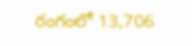రంగంలో 13,706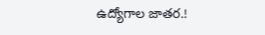ఉద్యోగాల జాతర.!